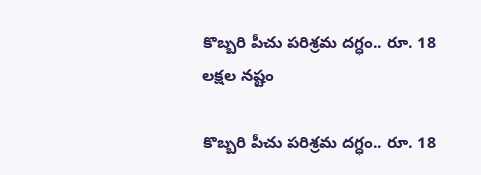కొబ్బరి పీచు పరిశ్రమ దగ్ధం.. రూ. 18 లక్షల నష్టం

కొబ్బరి పీచు పరిశ్రమ దగ్ధం.. రూ. 18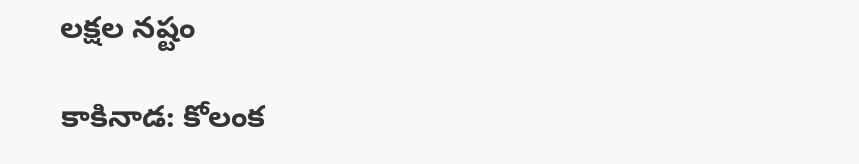లక్షల నష్టం

కాకినాడ: కోలంక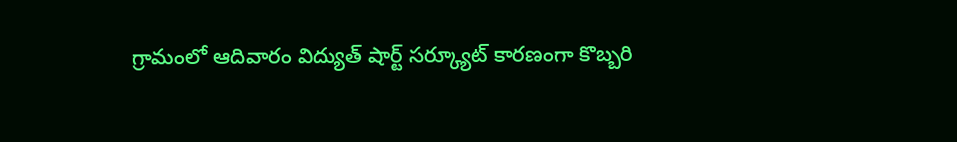గ్రామంలో ఆదివారం విద్యుత్ షార్ట్ సర్క్యూట్ కారణంగా కొబ్బరి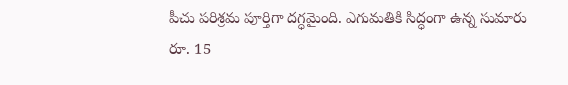పీచు పరిశ్రమ పూర్తిగా దగ్ధమైంది. ఎగుమతికి సిద్ధంగా ఉన్న సుమారు రూ. 15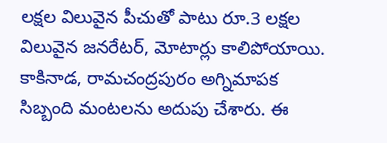లక్షల విలువైన పీచుతో పాటు రూ.3 లక్షల విలువైన జనరేటర్, మోటార్లు కాలిపోయాయి. కాకినాడ, రామచంద్రపురం అగ్నిమాపక సిబ్బంది మంటలను అదుపు చేశారు. ఈ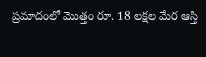ప్రమాదంలో మొత్తం రూ. 18 లక్షల మేర ఆస్తి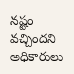నష్టం వచ్చిందని అధికారులు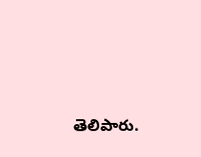తెలిపారు.